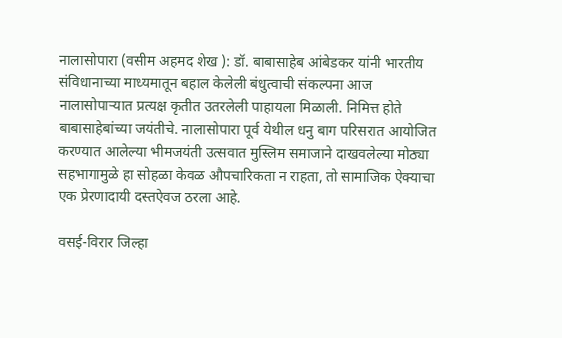नालासोपारा (वसीम अहमद शेख ): डॉ. बाबासाहेब आंबेडकर यांनी भारतीय संविधानाच्या माध्यमातून बहाल केलेली बंधुत्वाची संकल्पना आज नालासोपाऱ्यात प्रत्यक्ष कृतीत उतरलेली पाहायला मिळाली. निमित्त होते बाबासाहेबांच्या जयंतीचे. नालासोपारा पूर्व येथील धनु बाग परिसरात आयोजित करण्यात आलेल्या भीमजयंती उत्सवात मुस्लिम समाजाने दाखवलेल्या मोठ्या सहभागामुळे हा सोहळा केवळ औपचारिकता न राहता, तो सामाजिक ऐक्याचा एक प्रेरणादायी दस्तऐवज ठरला आहे.

वसई-विरार जिल्हा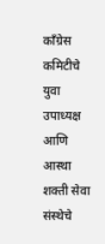काँग्रेस कमिटीचे युवा उपाध्यक्ष आणि आस्था शक्ती सेवा संस्थेचे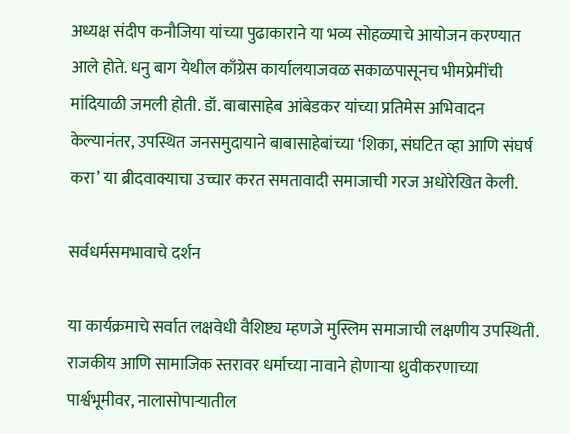अध्यक्ष संदीप कनौजिया यांच्या पुढाकाराने या भव्य सोहळ्याचे आयोजन करण्यात आले होते. धनु बाग येथील काँग्रेस कार्यालयाजवळ सकाळपासूनच भीमप्रेमींची मांदियाळी जमली होती. डॉ. बाबासाहेब आंबेडकर यांच्या प्रतिमेस अभिवादन केल्यानंतर, उपस्थित जनसमुदायाने बाबासाहेबांच्या ‘शिका, संघटित व्हा आणि संघर्ष करा’ या ब्रीदवाक्याचा उच्चार करत समतावादी समाजाची गरज अधोरेखित केली.

सर्वधर्मसमभावाचे दर्शन

या कार्यक्रमाचे सर्वात लक्षवेधी वैशिष्ट्य म्हणजे मुस्लिम समाजाची लक्षणीय उपस्थिती. राजकीय आणि सामाजिक स्तरावर धर्माच्या नावाने होणाऱ्या ध्रुवीकरणाच्या पार्श्वभूमीवर, नालासोपाऱ्यातील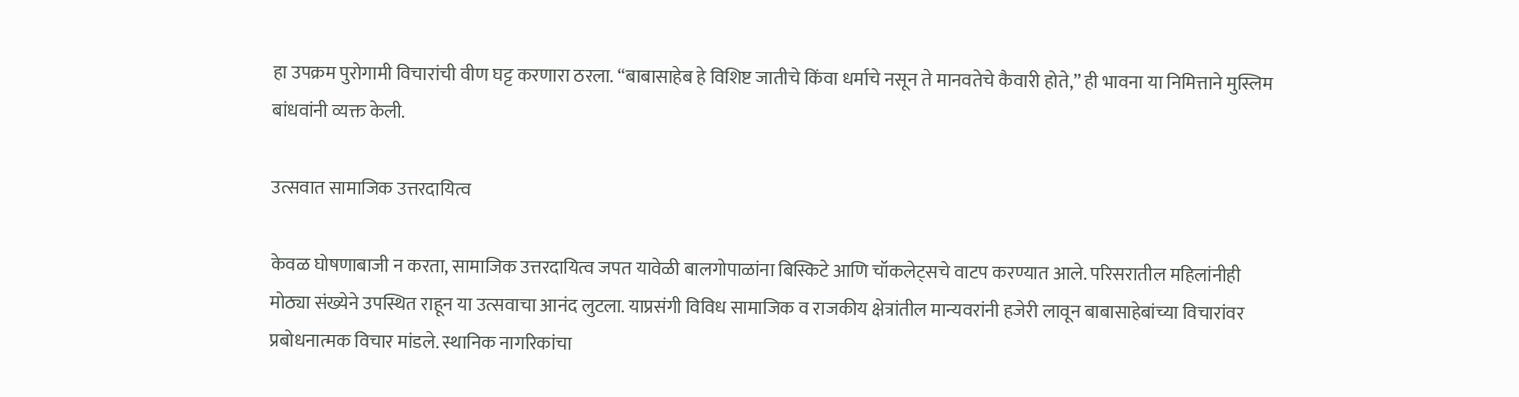हा उपक्रम पुरोगामी विचारांची वीण घट्ट करणारा ठरला. “बाबासाहेब हे विशिष्ट जातीचे किंवा धर्माचे नसून ते मानवतेचे कैवारी होते,” ही भावना या निमित्ताने मुस्लिम बांधवांनी व्यक्त केली.

उत्सवात सामाजिक उत्तरदायित्व

केवळ घोषणाबाजी न करता, सामाजिक उत्तरदायित्व जपत यावेळी बालगोपाळांना बिस्किटे आणि चॉकलेट्सचे वाटप करण्यात आले. परिसरातील महिलांनीही मोठ्या संख्येने उपस्थित राहून या उत्सवाचा आनंद लुटला. याप्रसंगी विविध सामाजिक व राजकीय क्षेत्रांतील मान्यवरांनी हजेरी लावून बाबासाहेबांच्या विचारांवर प्रबोधनात्मक विचार मांडले. स्थानिक नागरिकांचा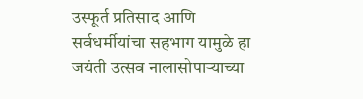उस्फूर्त प्रतिसाद आणि सर्वधर्मीयांचा सहभाग यामुळे हा जयंती उत्सव नालासोपाऱ्याच्या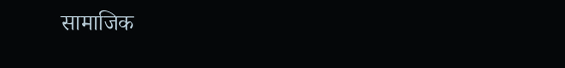सामाजिक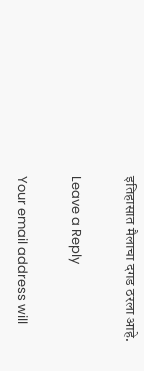इतिहासात मैलाचा दगड ठरला आहे.

Leave a Reply

Your email address will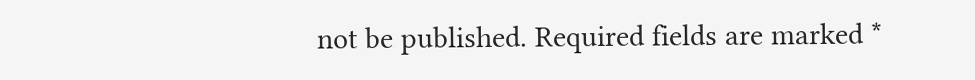not be published. Required fields are marked *